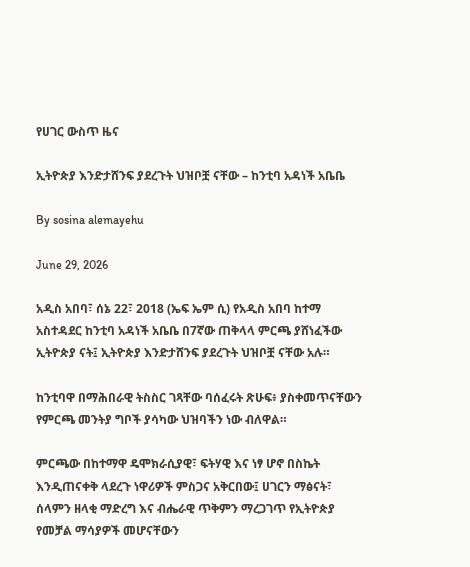የሀገር ውስጥ ዜና

ኢትዮጵያ እንድታሸንፍ ያደረጉት ህዝቦቿ ናቸው – ከንቲባ አዳነች አቤቤ

By sosina alemayehu

June 29, 2026

አዲስ አበባ፣ ሰኔ 22፣ 2018 (ኤፍ ኤም ሲ) የአዲስ አበባ ከተማ አስተዳደር ከንቲባ አዳነች አቤቤ በ7ኛው ጠቅላላ ምርጫ ያሸነፈችው ኢትዮጵያ ናት፤ ኢትዮጵያ እንድታሸንፍ ያደረጉት ህዝቦቿ ናቸው አሉ።

ከንቲባዋ በማሕበራዊ ትስስር ገጻቸው ባሰፈሩት ጽሁፍ፥ ያስቀመጥናቸውን የምርጫ መንትያ ግቦች ያሳካው ህዝባችን ነው ብለዋል።

ምርጫው በከተማዋ ዴሞክራሲያዊ፣ ፍትሃዊ እና ነፃ ሆኖ በስኬት እንዲጠናቀቅ ላደረጉ ነዋሪዎች ምስጋና አቅርበው፤ ሀገርን ማፅናት፣ ሰላምን ዘላቂ ማድረግ እና ብሔራዊ ጥቅምን ማረጋገጥ የኢትዮጵያ የመቻል ማሳያዎች መሆናቸውን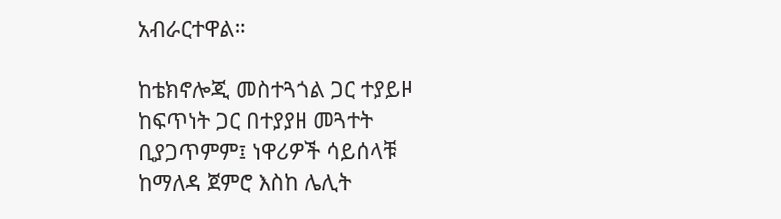አብራርተዋል።

ከቴክኖሎጂ መስተጓጎል ጋር ተያይዞ ከፍጥነት ጋር በተያያዘ መጓተት ቢያጋጥምም፤ ነዋሪዎች ሳይሰላቹ ከማለዳ ጀምሮ እስከ ሌሊት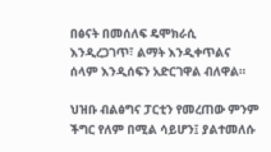በፅናት በመሰለፍ ዴሞክራሲ እንዲረጋገጥ፣ ልማት እንዲቀጥልና ሰላም እንዲሰፍን አድርገዋል ብለዋል።

ህዝቡ ብልፅግና ፓርቲን የመረጠው ምንም ችግር የለም በሚል ሳይሆን፤ ያልተመለሱ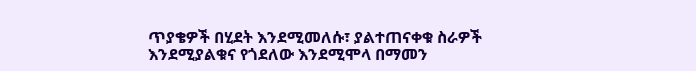ጥያቄዎች በሂደት እንደሚመለሱ፣ ያልተጠናቀቁ ስራዎች እንደሚያልቁና የጎደለው እንደሚሞላ በማመን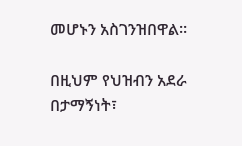መሆኑን አስገንዝበዋል።

በዚህም የህዝብን አደራ በታማኝነት፣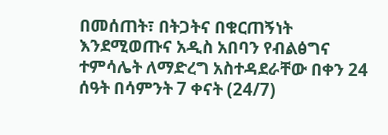በመሰጠት፣ በትጋትና በቁርጠኝነት እንደሚወጡና አዲስ አበባን የብልፅግና ተምሳሌት ለማድረግ አስተዳደራቸው በቀን 24 ሰዓት በሳምንት 7 ቀናት (24/7)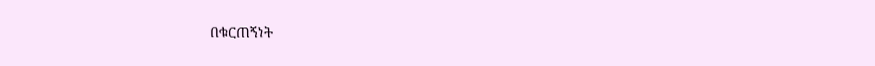በቁርጠኝነት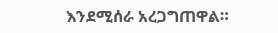እንደሚሰራ አረጋግጠዋል።